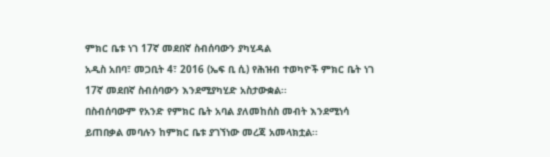ምክር ቤቱ ነገ 17ኛ መደበኛ ስብሰባውን ያካሂዳል
አዲስ አበባ፣ መጋቢት 4፣ 2016 (ኤፍ ቢ ሲ) የሕዝብ ተወካዮች ምክር ቤት ነገ 17ኛ መደበኛ ስብሰባውን እንደሚያካሂድ አስታውቋል፡፡
በስብሰባውም የአንድ የምክር ቤት አባል ያለመከሰስ መብት እንደሚነሳ ይጠበቃል መባሉን ከምክር ቤቱ ያገኘነው መረጃ አመላክቷል፡፡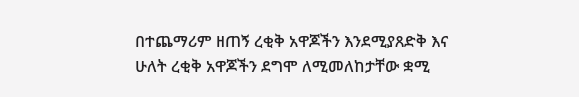በተጨማሪም ዘጠኝ ረቂቅ አዋጆችን እንደሚያጸድቅ እና ሁለት ረቂቅ አዋጆችን ደግሞ ለሚመለከታቸው ቋሚ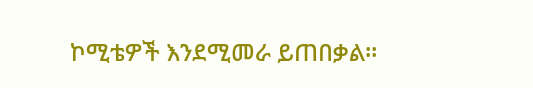ኮሚቴዎች እንደሚመራ ይጠበቃል።